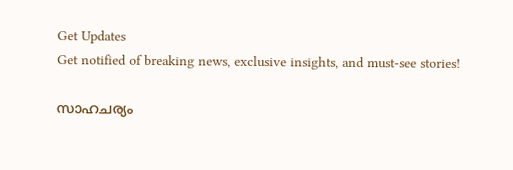Get Updates
Get notified of breaking news, exclusive insights, and must-see stories!

സാഹചര്യം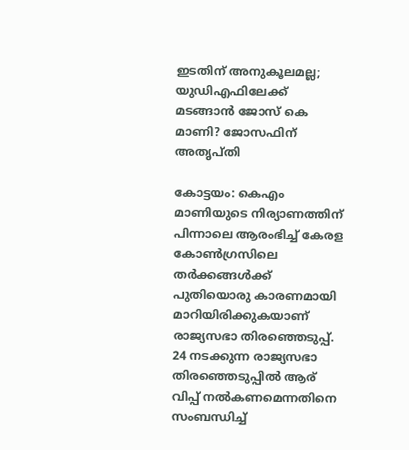ഇടതിന് അനുകൂലമല്ല; യുഡിഎഫിലേക്ക് മടങ്ങാന്‍ ജോസ് കെ മാണി? ജോസഫിന് അതൃപ്തി

കോട്ടയം: കെഎം മാണിയുടെ നിര്യാണത്തിന് പിന്നാലെ ആരംഭിച്ച് കേരള കോണ്‍ഗ്രസിലെ തര്‍ക്കങ്ങള്‍ക്ക് പുതിയൊരു കാരണമായി മാറിയിരിക്കുകയാണ് രാജ്യസഭാ തിരഞ്ഞെടുപ്പ്. 24 നടക്കുന്ന രാജ്യസഭാ തിരഞ്ഞെടുപ്പില്‍ ആര് വിപ്പ് നല്‍കണമെന്നതിനെ സംബന്ധിച്ച്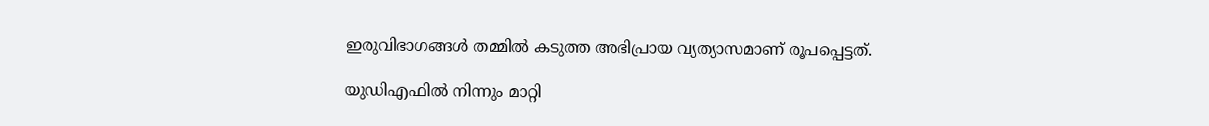ഇരുവിഭാഗങ്ങള്‍ തമ്മില്‍ കടുത്ത അഭിപ്രായ വ്യത്യാസമാണ് രൂപപ്പെട്ടത്.

യുഡിഎഫില്‍ നിന്നും മാറ്റി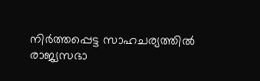നിര്‍ത്തപ്പെട്ട സാഹചര്യത്തില്‍ രാജ്യസഭാ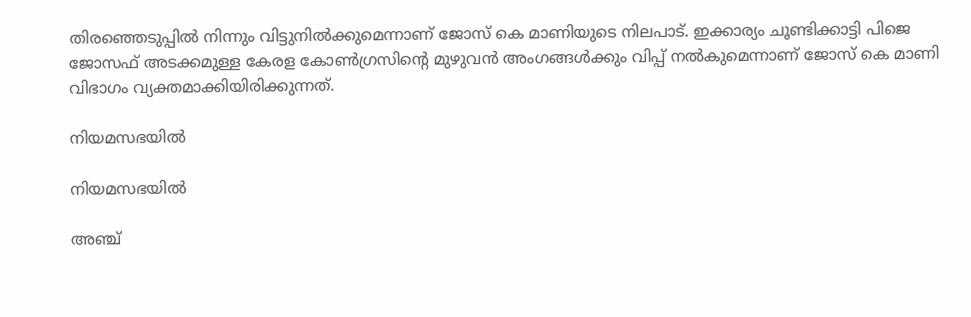തിരഞ്ഞെടുപ്പില്‍ നിന്നും വിട്ടുനില്‍ക്കുമെന്നാണ് ജോസ് കെ മാണിയുടെ നിലപാട്. ഇക്കാര്യം ചൂണ്ടിക്കാട്ടി പിജെ ജോസഫ് അടക്കമുള്ള കേരള കോണ്‍ഗ്രസിന്‍റെ മുഴുവന്‍ അംഗങ്ങള്‍ക്കും വിപ്പ് നല്‍കുമെന്നാണ് ജോസ് കെ മാണി വിഭാഗം വ്യക്തമാക്കിയിരിക്കുന്നത്.

നിയമസഭയില്‍

നിയമസഭയില്‍

അഞ്ച്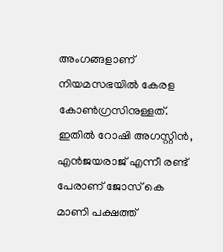അംഗങ്ങളാണ് നിയമസഭയില്‍ കേരള കോണ്‍ഗ്രസിനുള്ളത്. ഇതില്‍ റോഷി അഗസ്റ്റിന്‍, എന്‍ജയരാജ് എന്നീ രണ്ട് പേരാണ് ജോസ് കെ മാണി പക്ഷത്ത്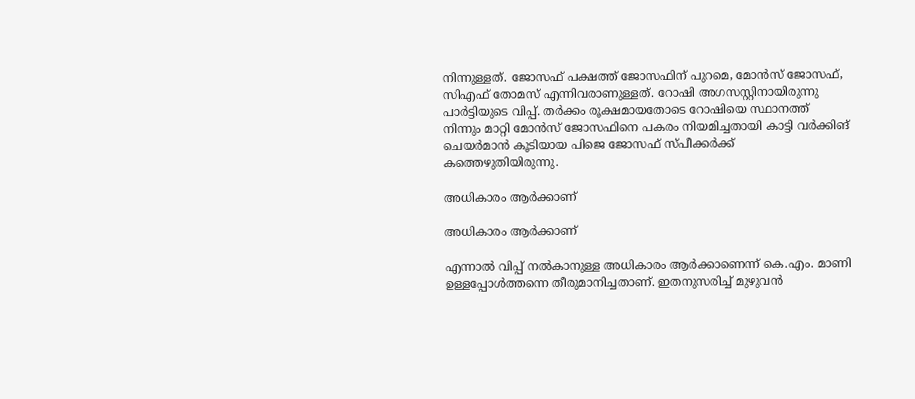നിന്നുള്ളത്. ജോസഫ് പക്ഷത്ത് ജോസഫിന് പുറമെ, മോന്‍സ് ജോസഫ്, സിഎഫ് തോമസ് എന്നിവരാണുള്ളത്. റോഷി അഗസസ്റ്റിനായിരുന്നു പാര്‍ട്ടിയുടെ വിപ്പ്. തര്‍ക്കം രൂക്ഷമായതോടെ റോഷിയെ സ്ഥാനത്ത് നിന്നും മാറ്റി മോന്‍സ് ജോസഫിനെ പകരം നിയമിച്ചതായി കാട്ടി വര്‍ക്കിങ് ചെയര്‍മാന്‍ കൂടിയായ പിജെ ജോസഫ് സ്പീക്കര്‍ക്ക് കത്തെഴുതിയിരുന്നു.

അധികാരം ആർക്കാണ്

അധികാരം ആർക്കാണ്

എന്നാല്‍ വിപ്പ് നൽകാനുള്ള അധികാരം ആർക്കാണെന്ന് കെ.എം. മാണി ഉള്ളപ്പോൾത്തന്നെ തീരുമാനിച്ചതാണ്. ഇതനുസരിച്ച് മുഴുവന്‍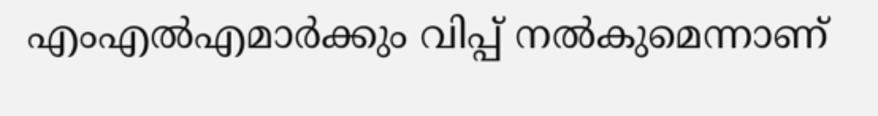എംഎല്‍എമാര്‍ക്കും വിപ്പ് നല്‍കുമെന്നാണ്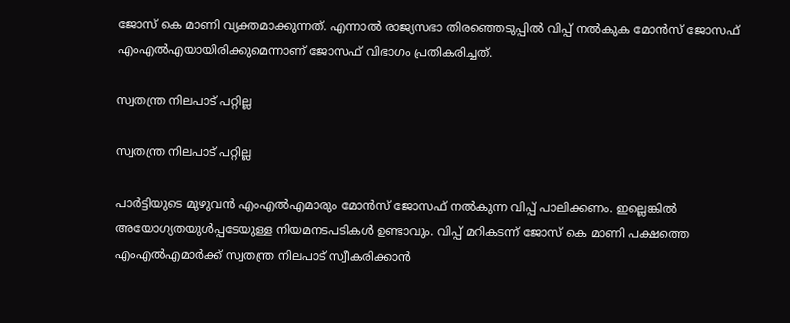ജോസ് കെ മാണി വ്യക്തമാക്കുന്നത്. എന്നാല്‍ രാജ്യസഭാ തിരഞ്ഞെടുപ്പില്‍ വിപ്പ് നല്‍കുക മോൻസ് ജോസഫ് എംഎൽഎയായിരിക്കുമെന്നാണ് ജോസഫ് വിഭാഗം പ്രതികരിച്ചത്.

സ്വതന്ത്ര നിലപാട് പറ്റില്ല

സ്വതന്ത്ര നിലപാട് പറ്റില്ല

പാര്‍ട്ടിയുടെ മുഴുവന്‍ എംഎല്‍എമാരും മോന്‍സ് ജോസഫ് നല്‍കുന്ന വിപ്പ് പാലിക്കണം. ഇല്ലെങ്കില്‍ അയോഗ്യതയുള്‍പ്പടേയുള്ള നിയമനടപടികള്‍ ഉണ്ടാവും. വിപ്പ് മറികടന്ന് ജോസ് കെ മാണി പക്ഷത്തെ എംഎല്‍എമാര്‍ക്ക് സ്വതന്ത്ര നിലപാട് സ്വീകരിക്കാന്‍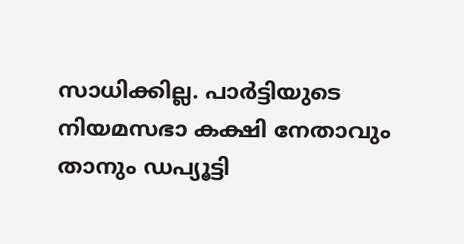സാധിക്കില്ല. പാര്‍ട്ടിയുടെ നിയമസഭാ കക്ഷി നേതാവും താനും ഡപ്യൂട്ടി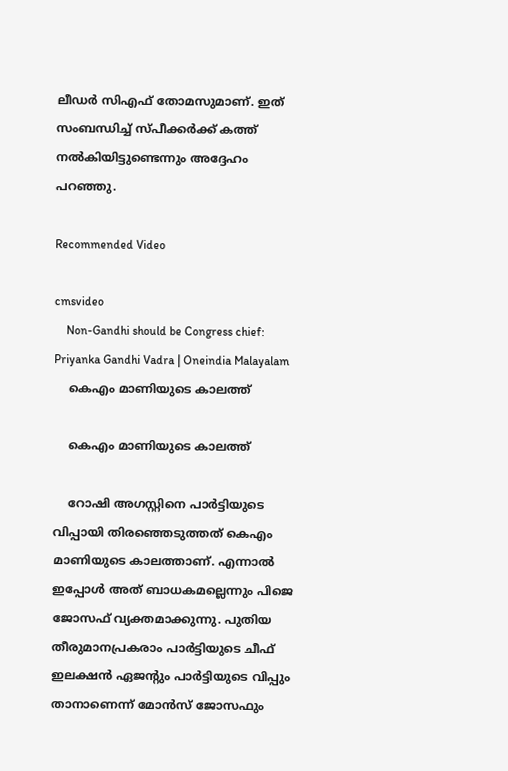ലീഡര്‍ സിഎഫ് തോമസുമാണ്. ഇത് സംബന്ധിച്ച് സ്പീക്കര്‍ക്ക് കത്ത് നല്‍കിയിട്ടുണ്ടെന്നും അദ്ദേഹം പറഞ്ഞു.

Recommended Video

cmsvideo
    Non-Gandhi should be Congress chief: Priyanka Gandhi Vadra | Oneindia Malayalam
    കെഎം മാണിയുടെ കാലത്ത്

    കെഎം മാണിയുടെ കാലത്ത്

    റോഷി അഗസ്റ്റിനെ പാര്‍ട്ടിയുടെ വിപ്പായി തിരഞ്ഞെടുത്തത് കെഎം മാണിയുടെ കാലത്താണ്. എന്നാല്‍ ഇപ്പോള്‍ അത് ബാധകമല്ലെന്നും പിജെ ജോസഫ് വ്യക്തമാക്കുന്നു. പുതിയ തീരുമാനപ്രകരാം പാര്‍ട്ടിയുടെ ചീഫ് ഇലക്ഷന്‍ ഏജന്‍റും പാര്‍ട്ടിയുടെ വിപ്പും താനാണെന്ന് മോന്‍സ് ജോസഫും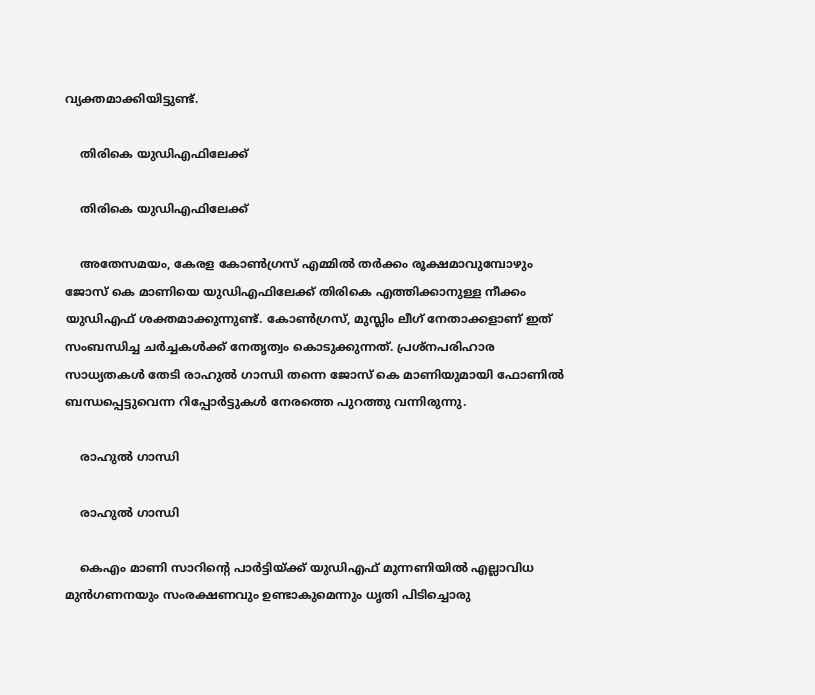വ്യക്തമാക്കിയിട്ടുണ്ട്.

    തിരികെ യുഡിഎഫിലേക്ക്

    തിരികെ യുഡിഎഫിലേക്ക്

    അതേസമയം, കേരള കോണ്‍ഗ്രസ് എമ്മില്‍ തര്‍ക്കം രൂക്ഷമാവുമ്പോഴും ജോസ് കെ മാണിയെ യുഡിഎഫിലേക്ക് തിരികെ എത്തിക്കാനുള്ള നീക്കം യുഡിഎഫ് ശക്തമാക്കുന്നുണ്ട്. കോണ്‍ഗ്രസ്, മുസ്ലിം ലീഗ് നേതാക്കളാണ് ഇത് സംബന്ധിച്ച ചര്‍ച്ചകള്‍ക്ക് നേതൃത്വം കൊടുക്കുന്നത്. പ്രശ്നപരിഹാര സാധ്യതകള്‍ തേടി രാഹുല്‍ ഗാന്ധി തന്നെ ജോസ് കെ മാണിയുമായി ഫോണില്‍ ബന്ധപ്പെട്ടുവെന്ന റിപ്പോര്‍ട്ടുകള്‍ നേരത്തെ പുറത്തു വന്നിരുന്നു.

    രാഹുല്‍ ഗാന്ധി

    രാഹുല്‍ ഗാന്ധി

    കെഎം മാണി സാറിന്റെ പാ‌ർട്ടിയ്‌ക്ക് യുഡിഎഫ് മുന്നണിയില്‍ എല്ലാവിധ മുൻഗണനയും സംരക്ഷണവും ഉണ്ടാകുമെന്നും ധൃതി പിടിച്ചൊരു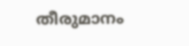തീരുമാനം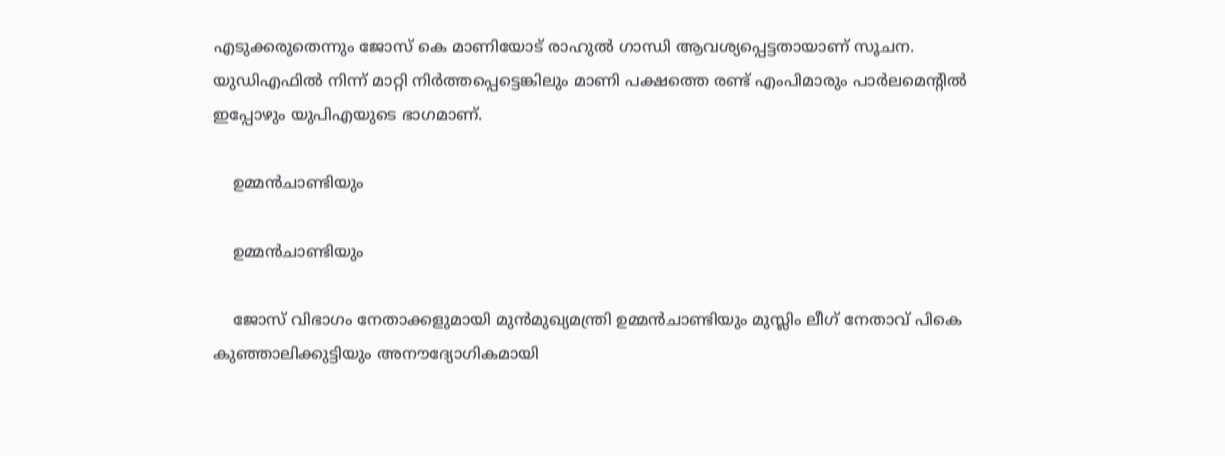എടുക്കരുതെന്നും ജോസ് കെ മാണിയോട് രാഹുല്‍ ഗാന്ധി ആവശ്യപ്പെട്ടതായാണ് സൂചന. യുഡിഎഫില്‍ നിന്ന് മാറ്റി നിര്‍ത്തപ്പെട്ടെങ്കിലും മാണി പക്ഷത്തെ രണ്ട് എംപിമാരും പാര്‍ലമെന്‍റില്‍ ഇപ്പോഴും യുപിഎയുടെ ഭാഗമാണ്.

    ഉമ്മൻചാണ്ടിയും

    ഉമ്മൻചാണ്ടിയും

    ജോസ് വിഭാഗം നേതാക്കളുമായി മുൻമുഖ്യമന്ത്രി ഉമ്മൻചാണ്ടിയും മുസ്ലിം ലീഗ് നേതാവ് പികെ കുഞ്ഞാലിക്കുട്ടിയും അനൗദ്യോഗികമായി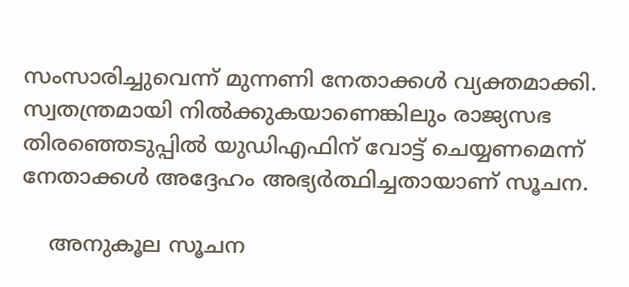സംസാരിച്ചുവെന്ന് മുന്നണി നേതാക്കള്‍ വ്യക്തമാക്കി. സ്വതന്ത്രമായി നിൽക്കുകയാണെങ്കിലും രാജ്യസഭ തിരഞ്ഞെടുപ്പിൽ യുഡിഎഫിന് വോട്ട് ചെയ്യണമെന്ന് നേതാക്കള്‍ അദ്ദേഹം അഭ്യര്‍ത്ഥിച്ചതായാണ് സൂചന.

    അനുകൂല സൂചന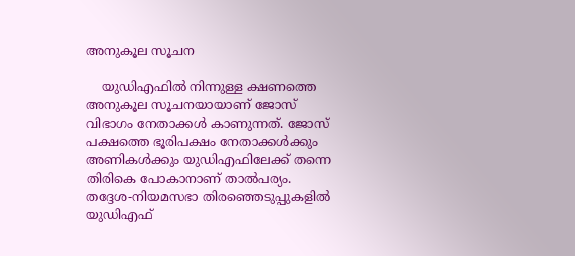അനുകൂല സൂചന

    യുഡിഎഫില്‍ നിന്നുള്ള ക്ഷണത്തെ അനുകൂല സൂചനയായാണ് ജോസ് വിഭാഗം നേതാക്കള്‍ കാണുന്നത്. ജോസ് പക്ഷത്തെ ഭൂരിപക്ഷം നേതാക്കള്‍ക്കും അണികള്‍ക്കും യുഡിഎഫിലേക്ക് തന്നെ തിരികെ പോകാനാണ് താല്‍പര്യം. തദ്ദേശ-നിയമസഭാ തിരഞ്ഞെടുപ്പുകളില്‍ യുഡിഎഫ്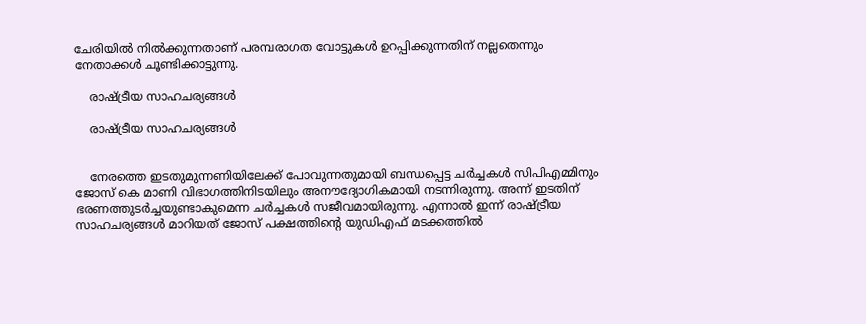ചേരിയില്‍ നില്‍ക്കുന്നതാണ് പരമ്പരാഗത വോട്ടുകള്‍ ഉറപ്പിക്കുന്നതിന് നല്ലതെന്നും നേതാക്കള്‍ ചൂണ്ടിക്കാട്ടുന്നു.

    രാഷ്ട്രീയ സാഹചര്യങ്ങള്‍

    രാഷ്ട്രീയ സാഹചര്യങ്ങള്‍


    നേരത്തെ ഇടതുമുന്നണിയിലേക്ക് പോവുന്നതുമായി ബന്ധപ്പെട്ട ചര്‍ച്ചകള്‍ സിപിഎമ്മിനും ജോസ് കെ മാണി വിഭാഗത്തിനിടയിലും അനൗദ്യോഗികമായി നടന്നിരുന്നു. അന്ന് ഇടതിന് ഭരണത്തുടര്‍ച്ചയുണ്ടാകുമെന്ന ചര്‍ച്ചകള്‍ സജീവമായിരുന്നു. എന്നാല്‍ ഇന്ന് രാഷ്ട്രീയ സാഹചര്യങ്ങള്‍ മാറിയത് ജോസ് പക്ഷത്തിന്‍റെ യുഡിഎഫ് മടക്കത്തില്‍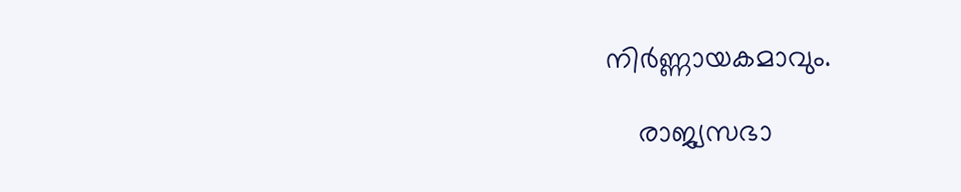നിര്‍ണ്ണായകമാവും.

    രാജ്യസഭാ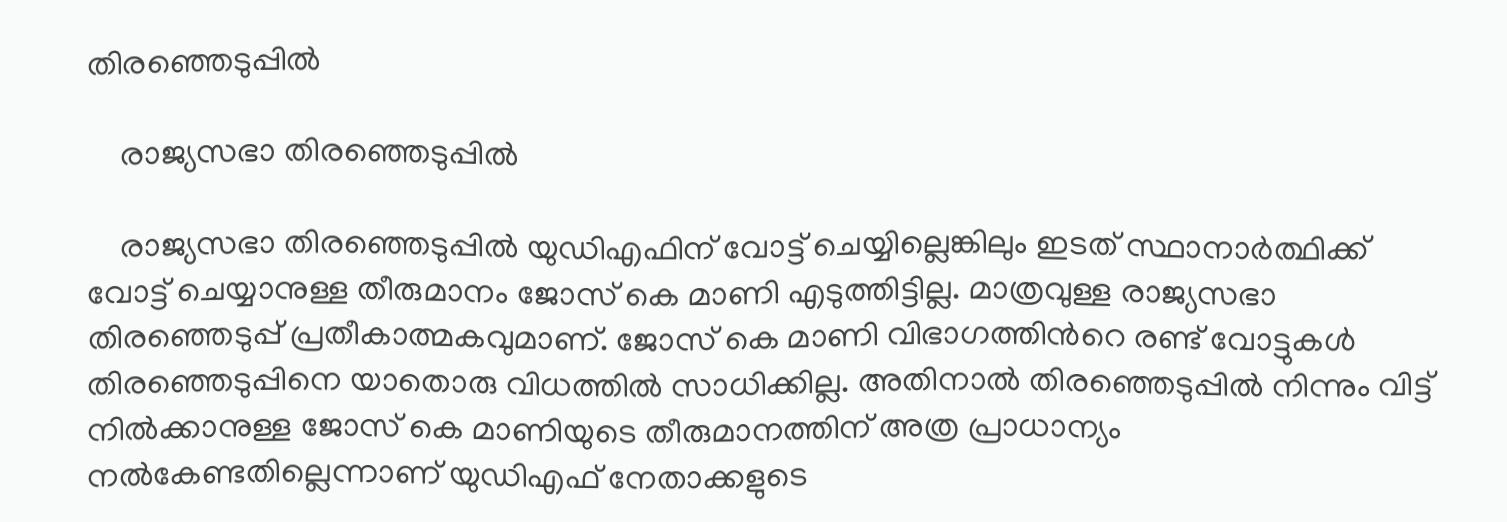തിരഞ്ഞെടുപ്പില്‍

    രാജ്യസഭാ തിരഞ്ഞെടുപ്പില്‍

    രാജ്യസഭാ തിരഞ്ഞെടുപ്പില്‍ യുഡിഎഫിന് വോട്ട് ചെയ്യില്ലെങ്കിലും ഇടത് സ്ഥാനാര്‍ത്ഥിക്ക് വോട്ട് ചെയ്യാനുള്ള തീരുമാനം ജോസ് കെ മാണി എടുത്തിട്ടില്ല. മാത്രവുള്ള രാജ്യസഭാ തിരഞ്ഞെടുപ്പ് പ്രതീകാത്മകവുമാണ്. ജോസ് കെ മാണി വിഭാഗത്തിന്‍റെ രണ്ട് വോട്ടുകള്‍ തിരഞ്ഞെടുപ്പിനെ യാതൊരു വിധത്തില്‍ സാധിക്കില്ല. അതിനാല്‍ തിരഞ്ഞെടുപ്പില്‍ നിന്നും വിട്ട് നില്‍ക്കാനുള്ള ജോസ് കെ മാണിയുടെ തീരുമാനത്തിന് അത്ര പ്രാധാന്യം നല്‍കേണ്ടതില്ലെന്നാണ് യുഡിഎഫ് നേതാക്കളുടെ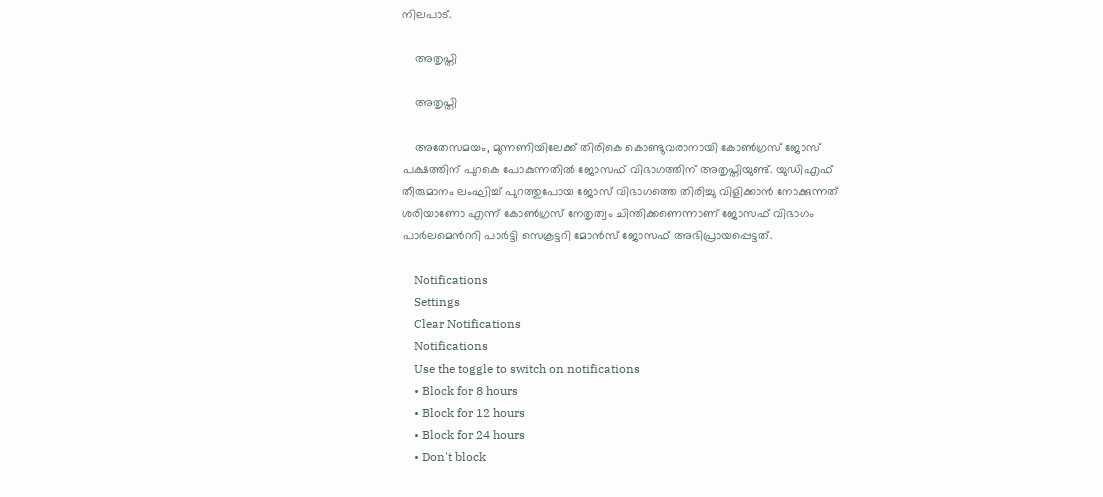നിലപാട്.

    അതൃപ്തി

    അതൃപ്തി

    അതേസമയം, മുന്നണിയിലേക്ക് തിരികെ കൊണ്ടുവരാനായി കോണ്‍ഗ്രസ് ജോസ് പക്ഷത്തിന് പുറകെ പോകുന്നതില്‍ ജോസഫ് വിഭാഗത്തിന് അതൃപ്തിയുണ്ട്. യുഡിഎഫ് തീരുമാനം ലംഘിച്ച് പുറത്തുപോയ ജോസ് വിഭാഗത്തെ തിരിച്ചു വിളിക്കാന്‍ നോക്കുന്നത് ശരിയാണോ എന്ന് കോണ്‍ഗ്രസ് നേതൃത്വം ചിന്തിക്കണെന്നാണ് ജോസഫ് വിഭാഗം പാര്‍ലമെന്‍ററി പാര്‍ട്ടി സെക്രട്ടറി മോന്‍സ് ജോസഫ് അഭിപ്രായപ്പെട്ടത്.

    Notifications
    Settings
    Clear Notifications
    Notifications
    Use the toggle to switch on notifications
    • Block for 8 hours
    • Block for 12 hours
    • Block for 24 hours
    • Don't block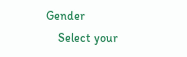Gender
    Select your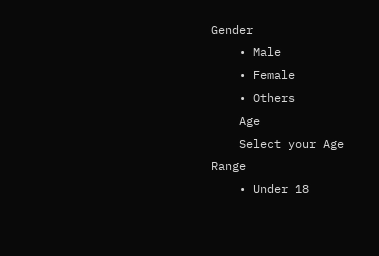Gender
    • Male
    • Female
    • Others
    Age
    Select your Age Range
    • Under 18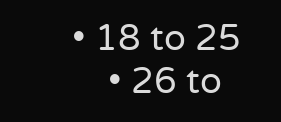• 18 to 25
    • 26 to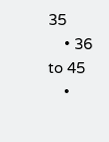35
    • 36 to 45
    •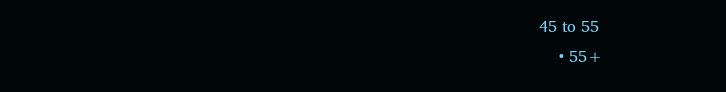45 to 55
    • 55+